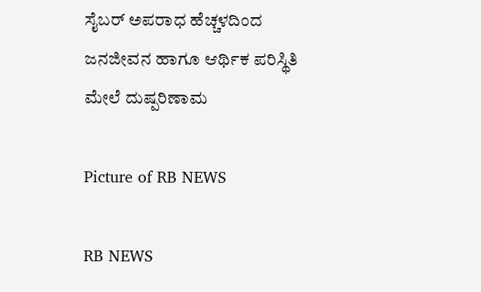ಸೈಬರ್ ಅಪರಾಧ ಹೆಚ್ಚಳದಿಂದ ಜನಜೀವನ ಹಾಗೂ ಆರ್ಥಿಕ ಪರಿಸ್ಥಿತಿ ಮೇಲೆ ದುಷ್ಪರಿಣಾಮ

Picture of RB NEWS

RB NEWS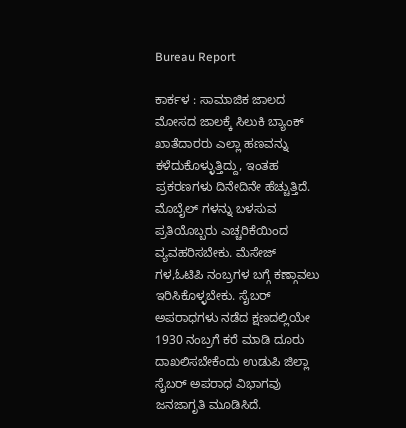Bureau Report

ಕಾರ್ಕಳ : ಸಾಮಾಜಿಕ ಜಾಲದ ಮೋಸದ ಜಾಲಕ್ಕೆ ಸಿಲುಕಿ ಬ್ಯಾಂಕ್ ಖಾತೆದಾರರು ಎಲ್ಲಾ ಹಣವನ್ನು ಕಳೆದುಕೊಳ್ಳುತ್ತಿದ್ದು, ಇಂತಹ ಪ್ರಕರಣಗಳು ದಿನೇದಿನೇ ಹೆಚ್ಚುತ್ತಿದೆ. ಮೊಬೈಲ್ ಗಳನ್ನು ಬಳಸುವ ಪ್ರತಿಯೊಬ್ಬರು ಎಚ್ಚರಿಕೆಯಿಂದ ವ್ಯವಹರಿಸಬೇಕು. ಮೆಸೇಜ್ ಗಳ,ಓಟಿಪಿ ನಂಬ್ರಗಳ ಬಗ್ಗೆ ಕಣ್ಗಾವಲು ಇರಿಸಿಕೊಳ್ಳಬೇಕು. ಸೈಬರ್ ಅಪರಾಧಗಳು ನಡೆದ ಕ್ಷಣದಲ್ಲಿಯೇ 1930 ನಂಬ್ರಗೆ ಕರೆ ಮಾಡಿ ದೂರು ದಾಖಲಿಸಬೇಕೆಂದು ಉಡುಪಿ ಜಿಲ್ಲಾ ಸೈಬರ್ ಅಪರಾಧ ವಿಭಾಗವು ಜನಜಾಗೃತಿ ಮೂಡಿಸಿದೆ.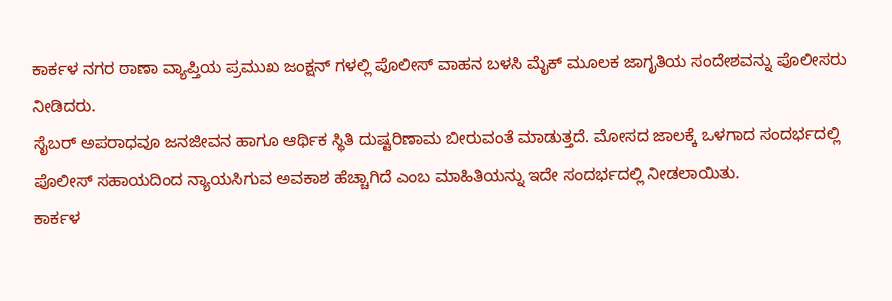ಕಾರ್ಕಳ ನಗರ ಠಾಣಾ ವ್ಯಾಪ್ತಿಯ ಪ್ರಮುಖ ಜಂಕ್ಷನ್ ಗಳಲ್ಲಿ ಪೊಲೀಸ್ ವಾಹನ ಬಳಸಿ ಮೈಕ್ ಮೂಲಕ ಜಾಗೃತಿಯ ಸಂದೇಶವನ್ನು ಪೊಲೀಸರು ನೀಡಿದರು.
ಸೈಬರ್ ಅಪರಾಧವೂ ಜನಜೀವನ ಹಾಗೂ ಆರ್ಥಿಕ ಸ್ಥಿತಿ ದುಷ್ಟರಿಣಾಮ ಬೀರುವಂತೆ ಮಾಡುತ್ತದೆ. ಮೋಸದ ಜಾಲಕ್ಕೆ ಒಳಗಾದ ಸಂದರ್ಭದಲ್ಲಿ ಪೊಲೀಸ್ ಸಹಾಯದಿಂದ ನ್ಯಾಯ‌ಸಿಗುವ ಅವಕಾಶ ಹೆಚ್ಚಾಗಿದೆ ಎಂಬ ಮಾಹಿತಿಯನ್ನು ಇದೇ ಸಂದರ್ಭದಲ್ಲಿ ನೀಡಲಾಯಿತು.
ಕಾರ್ಕಳ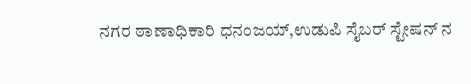ನಗರ ಠಾಣಾಧಿಕಾರಿ ಧನಂಜಯ್,ಉಡುಪಿ ಸೈಬರ್ ಸ್ಟೇಷನ್ ನ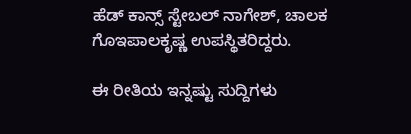ಹೆಡ್ ಕಾನ್ಸ್ ಸ್ಟೇಬಲ್ ನಾಗೇಶ್, ಚಾಲಕ ಗೊಇಪಾಲಕೃಷ್ಣ ಉಪಸ್ಥಿತರಿದ್ದರು.

ಈ ರೀತಿಯ ಇನ್ನಷ್ಟು ಸುದ್ದಿಗಳು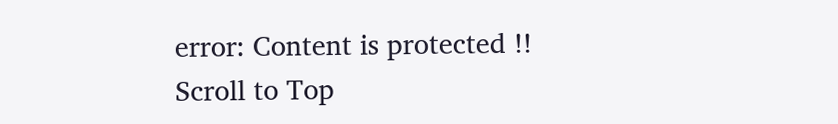error: Content is protected !!
Scroll to Top